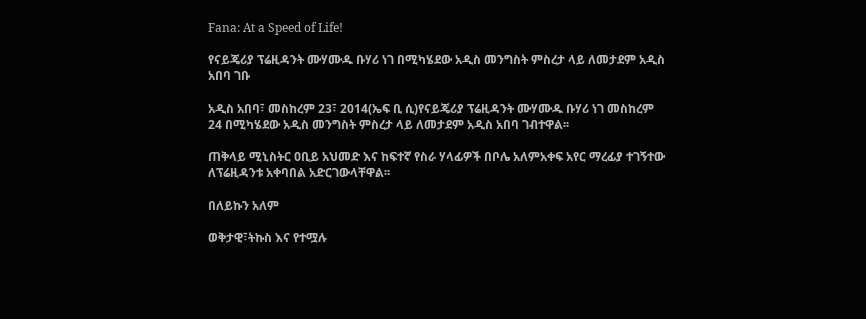Fana: At a Speed of Life!

የናይጄሪያ ፕሬዚዳንት ሙሃሙዱ ቡሃሪ ነገ በሚካሄደው አዲስ መንግስት ምስረታ ላይ ለመታደም አዲስ አበባ ገቡ

አዲስ አበባ፣ መስከረም 23፣ 2014(ኤፍ ቢ ሲ)የናይጄሪያ ፕሬዚዳንት ሙሃሙዱ ቡሃሪ ነገ መስከረም 24 በሚካሄደው አዲስ መንግስት ምስረታ ላይ ለመታደም አዲስ አበባ ገብተዋል፡፡

ጠቅላይ ሚኒስትር ዐቢይ አህመድ እና ከፍተኛ የስራ ሃላፊዎች በቦሌ አለምአቀፍ አየር ማረፊያ ተገኝተው ለፕሬዚዳንቱ አቀባበል አድርገውላቸዋል፡፡

በለይኩን አለም

ወቅታዊ፣ትኩስ እና የተሟሉ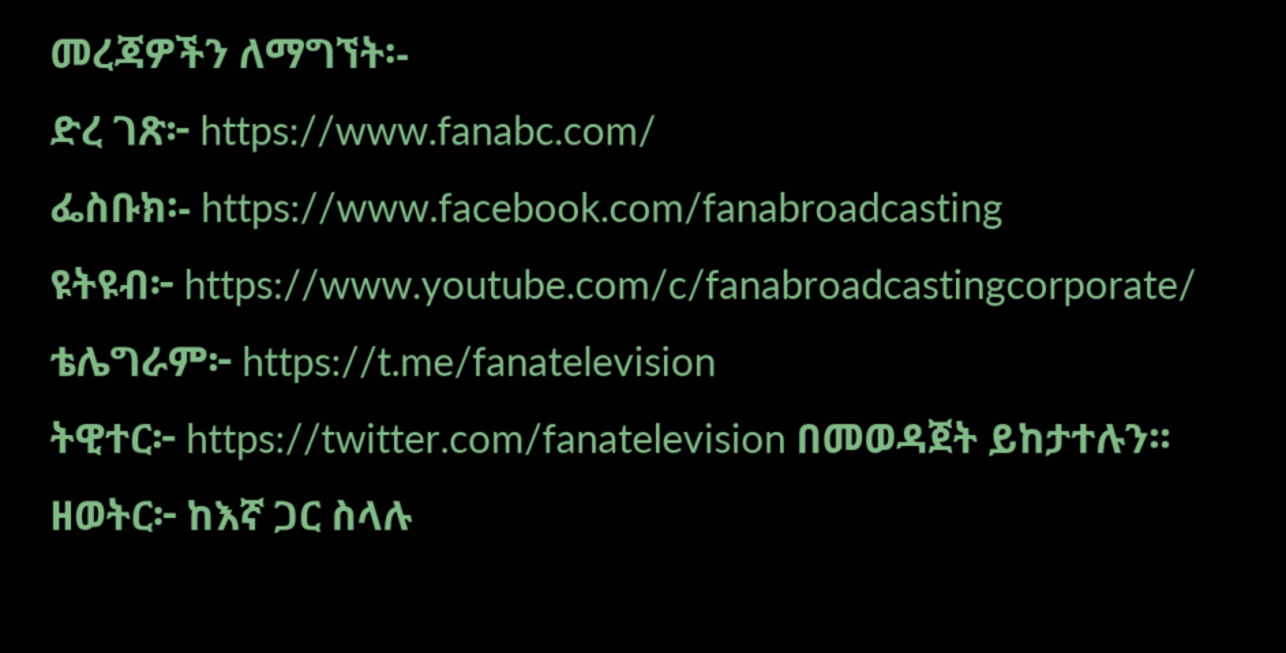መረጃዎችን ለማግኘት፡-
ድረ ገጽ፦ https://www.fanabc.com/
ፌስቡክ፡- https://www.facebook.com/fanabroadcasting
ዩትዩብ፦ https://www.youtube.com/c/fanabroadcastingcorporate/
ቴሌግራም፦ https://t.me/fanatelevision
ትዊተር፦ https://twitter.com/fanatelevision በመወዳጀት ይከታተሉን፡፡
ዘወትር፦ ከእኛ ጋር ስላሉ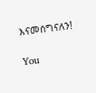እናመሰግናለን!

You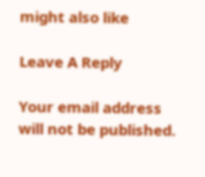might also like

Leave A Reply

Your email address will not be published.